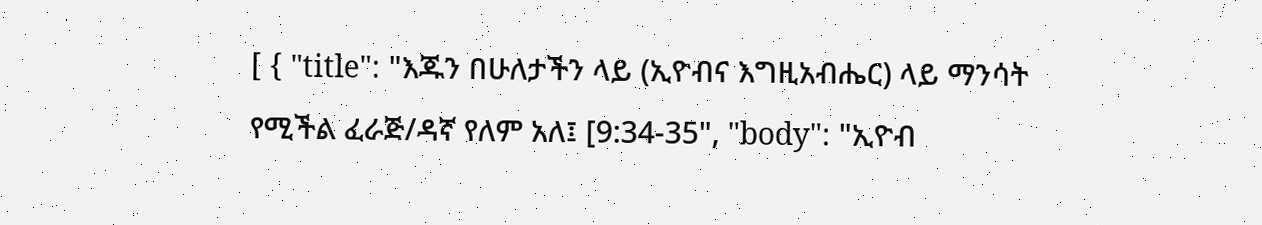[ { "title": "እጁን በሁለታችን ላይ (ኢዮብና እግዚአብሔር) ላይ ማንሳት የሚችል ፈራጅ/ዳኛ የለም አለ፤ [9:34-35", "body": "ኢዮብ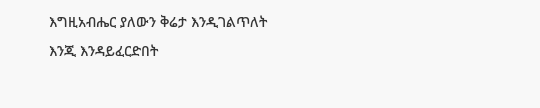እግዚአብሔር ያለውን ቅሬታ እንዲገልጥለት እንጂ እንዳይፈርድበት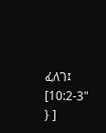ፈለገ፤ [10:2-3" } ]